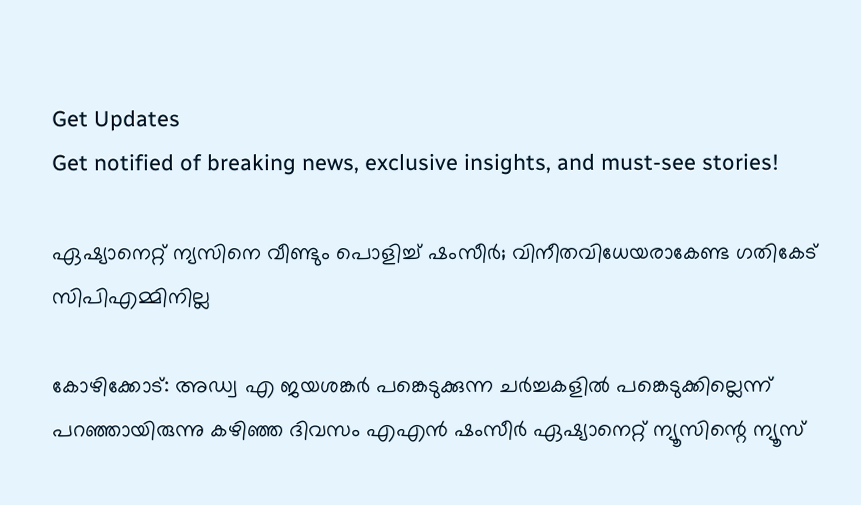Get Updates
Get notified of breaking news, exclusive insights, and must-see stories!

ഏഷ്യാനെറ്റ് ന്യസിനെ വീണ്ടും പൊളിച്ച് ഷംസീര്‍; വിനീതവിധേയരാകേണ്ട ഗതികേട് സിപിഎമ്മിനില്ല

കോഴിക്കോട്: അഡ്വ എ ജയശങ്കര്‍ പങ്കെടുക്കുന്ന ചര്‍ച്ചകളില്‍ പങ്കെടുക്കില്ലെന്ന് പറഞ്ഞായിരുന്നു കഴിഞ്ഞ ദിവസം എഎന്‍ ഷംസീര്‍ ഏഷ്യാനെറ്റ് ന്യൂസിന്റെ ന്യൂസ്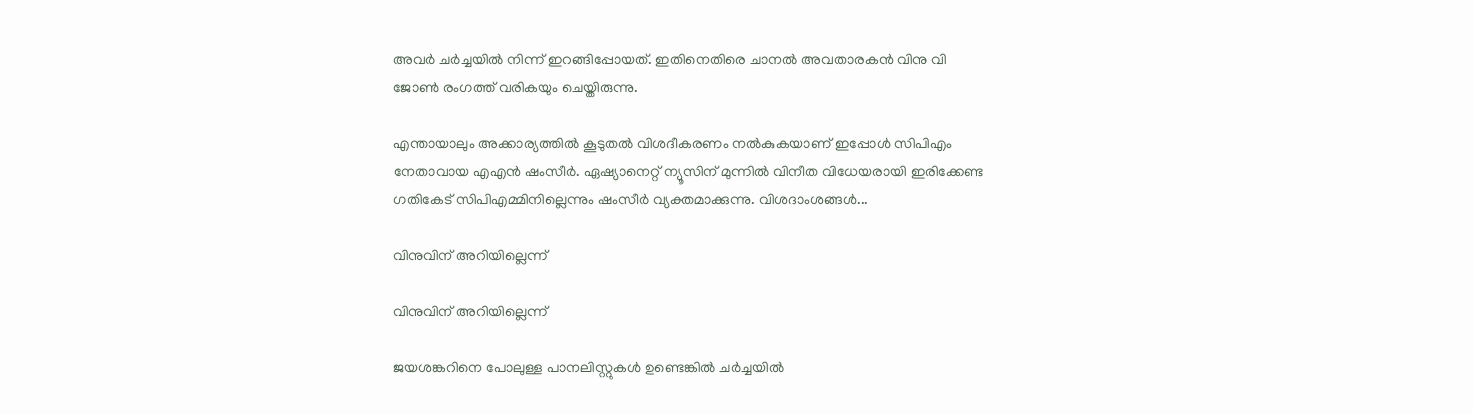അവര്‍ ചര്‍ച്ചയില്‍ നിന്ന് ഇറങ്ങിപ്പോയത്. ഇതിനെതിരെ ചാനല്‍ അവതാരകന്‍ വിനു വി ജോണ്‍ രംഗത്ത് വരികയും ചെയ്തിരുന്നു.

എന്തായാലും അക്കാര്യത്തില്‍ കൂടുതല്‍ വിശദീകരണം നല്‍കുകയാണ് ഇപ്പോള്‍ സിപിഎം നേതാവായ എഎന്‍ ഷംസീര്‍. ഏഷ്യാനെറ്റ് ന്യൂസിന് മുന്നില്‍ വിനീത വിധേയരായി ഇരിക്കേണ്ട ഗതികേട് സിപിഎമ്മിനില്ലെന്നും ഷംസീര്‍ വ്യക്തമാക്കുന്നു. വിശദാംശങ്ങള്‍...

വിനുവിന് അറിയില്ലെന്ന്

വിനുവിന് അറിയില്ലെന്ന്

ജയശങ്കറിനെ പോലുള്ള പാനലിസ്റ്റുകള്‍ ഉണ്ടെങ്കില്‍ ചര്‍ച്ചയില്‍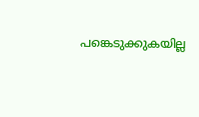പങ്കെടുക്കുകയില്ല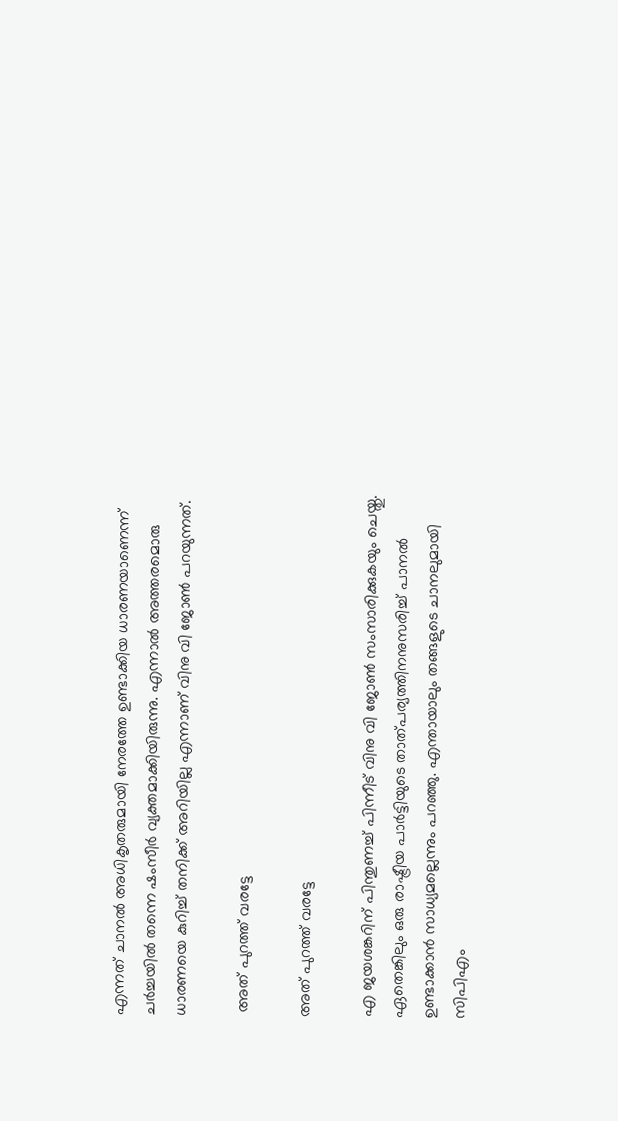എന്നത് ചാനല്‍ അധികൃതരുമായി നേരത്തേ ഉണ്ടാക്കിയ ധാരണയാണെന്ന് ചര്‍ച്ചയില്‍ തന്നെ ഷംസീര്‍ വ്യക്തമാക്കിയിരുന്നു. എന്നാല്‍ അത്തരമൊരു ധാരണയെ കുറിച്ച് തനിക്ക് അറിയില്ല എന്നാണ് വിനു വി ജോണ്‍ പറയുന്നത്.

 അത് പുറത്ത് വരട്ടേ

അത് പുറത്ത് വരട്ടേ

എ ജയശങ്കറിന് പിന്തുണച്ച് പിന്നീട് വിനു വി ജോണ്‍ സംസാരിക്കുകയും ചെയ്തു. ഏതെങ്കിലും ഒരു രാഷ്ട്രീയ പാര്‍ട്ടിയുടെ താത്പര്യത്തിനനുസരിച്ച് പാനല്‍ ഉണ്ടാക്കാന്‍ സാധ്യമല്ലെന്നും പറഞ്ഞു. എന്തായാലും തങ്ങളുടെ ചാനലുമായി സിപിഎം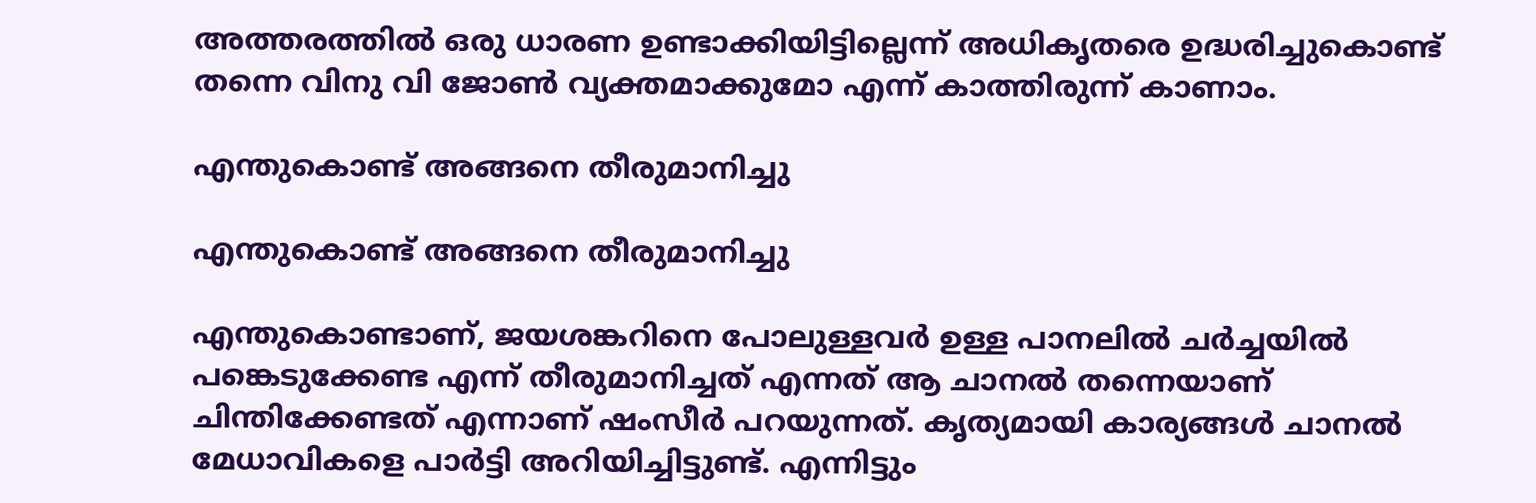അത്തരത്തില്‍ ഒരു ധാരണ ഉണ്ടാക്കിയിട്ടില്ലെന്ന് അധികൃതരെ ഉദ്ധരിച്ചുകൊണ്ട് തന്നെ വിനു വി ജോണ്‍ വ്യക്തമാക്കുമോ എന്ന് കാത്തിരുന്ന് കാണാം.

എന്തുകൊണ്ട് അങ്ങനെ തീരുമാനിച്ചു

എന്തുകൊണ്ട് അങ്ങനെ തീരുമാനിച്ചു

എന്തുകൊണ്ടാണ്, ജയശങ്കറിനെ പോലുള്ളവര്‍ ഉള്ള പാനലില്‍ ചര്‍ച്ചയില്‍ പങ്കെടുക്കേണ്ട എന്ന് തീരുമാനിച്ചത് എന്നത് ആ ചാനല്‍ തന്നെയാണ് ചിന്തിക്കേണ്ടത് എന്നാണ് ഷംസീര്‍ പറയുന്നത്. കൃത്യമായി കാര്യങ്ങള്‍ ചാനല്‍ മേധാവികളെ പാര്‍ട്ടി അറിയിച്ചിട്ടുണ്ട്. എന്നിട്ടും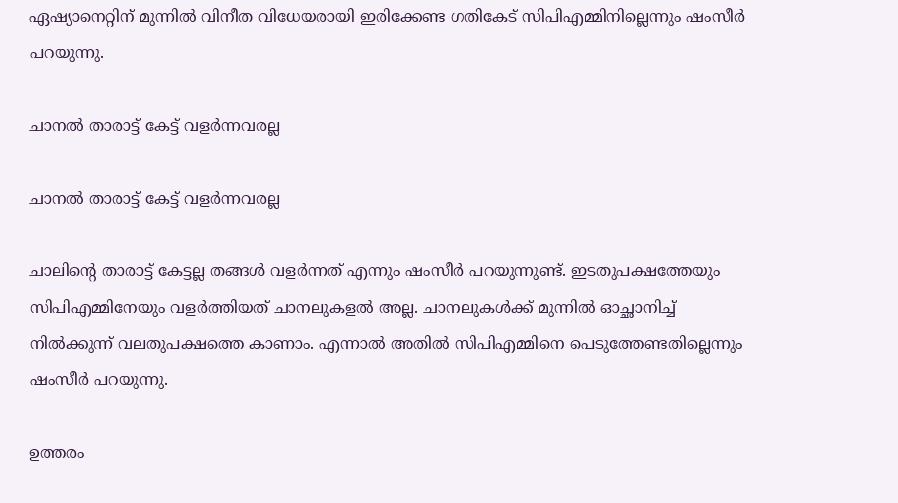ഏഷ്യാനെറ്റിന് മുന്നില്‍ വിനീത വിധേയരായി ഇരിക്കേണ്ട ഗതികേട് സിപിഎമ്മിനില്ലെന്നും ഷംസീര്‍ പറയുന്നു.

ചാനല്‍ താരാട്ട് കേട്ട് വളര്‍ന്നവരല്ല

ചാനല്‍ താരാട്ട് കേട്ട് വളര്‍ന്നവരല്ല

ചാലിന്റെ താരാട്ട് കേട്ടല്ല തങ്ങള്‍ വളര്‍ന്നത് എന്നും ഷംസീര്‍ പറയുന്നുണ്ട്. ഇടതുപക്ഷത്തേയും സിപിഎമ്മിനേയും വളര്‍ത്തിയത് ചാനലുകളല്‍ അല്ല. ചാനലുകള്‍ക്ക് മുന്നില്‍ ഓച്ഛാനിച്ച് നില്‍ക്കുന്ന് വലതുപക്ഷത്തെ കാണാം. എന്നാല്‍ അതില്‍ സിപിഎമ്മിനെ പെടുത്തേണ്ടതില്ലെന്നും ഷംസീര്‍ പറയുന്നു.

ഉത്തരം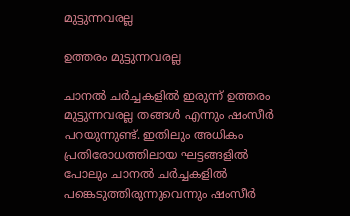മുട്ടുന്നവരല്ല

ഉത്തരം മുട്ടുന്നവരല്ല

ചാനല്‍ ചര്‍ച്ചകളില്‍ ഇരുന്ന് ഉത്തരം മുട്ടുന്നവരല്ല തങ്ങള്‍ എന്നും ഷംസീര്‍ പറയുന്നുണ്ട്. ഇതിലും അധികം പ്രതിരോധത്തിലായ ഘട്ടങ്ങളില്‍ പോലും ചാനല്‍ ചര്‍ച്ചകളില്‍ പങ്കെടുത്തിരുന്നുവെന്നും ഷംസീര്‍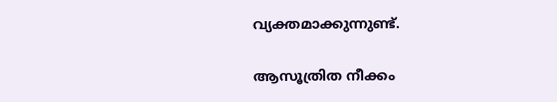വ്യക്തമാക്കുന്നുണ്ട്.

ആസൂത്രിത നീക്കം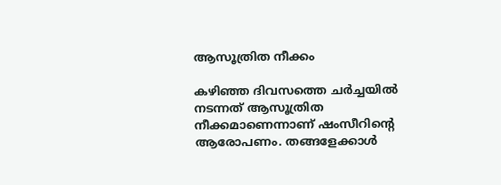ആസൂത്രിത നീക്കം

കഴിഞ്ഞ ദിവസത്തെ ചര്‍ച്ചയില്‍ നടന്നത് ആസൂത്രിത നീക്കമാണെന്നാണ് ഷംസീറിന്റെ ആരോപണം. തങ്ങളേക്കാള്‍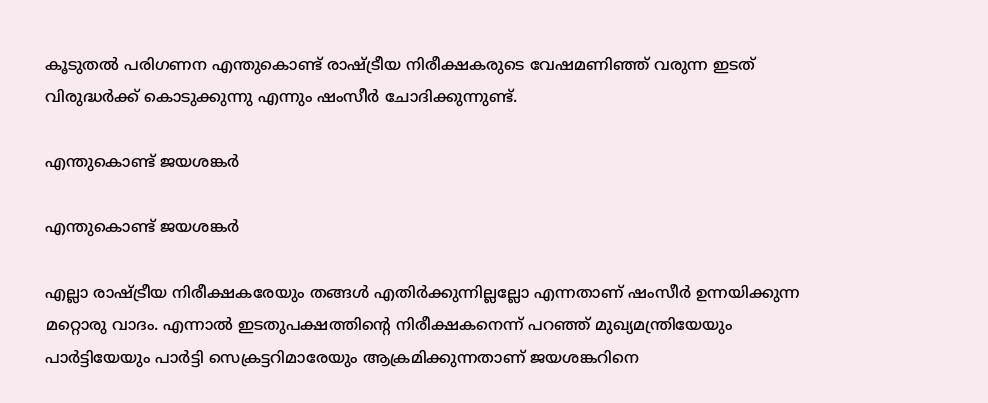കൂടുതല്‍ പരിഗണന എന്തുകൊണ്ട് രാഷ്ട്രീയ നിരീക്ഷകരുടെ വേഷമണിഞ്ഞ് വരുന്ന ഇടത് വിരുദ്ധര്‍ക്ക് കൊടുക്കുന്നു എന്നും ഷംസീര്‍ ചോദിക്കുന്നുണ്ട്.

എന്തുകൊണ്ട് ജയശങ്കര്‍

എന്തുകൊണ്ട് ജയശങ്കര്‍

എല്ലാ രാഷ്ട്രീയ നിരീക്ഷകരേയും തങ്ങള്‍ എതിര്‍ക്കുന്നില്ലല്ലോ എന്നതാണ് ഷംസീര്‍ ഉന്നയിക്കുന്ന മറ്റൊരു വാദം. എന്നാല്‍ ഇടതുപക്ഷത്തിന്റെ നിരീക്ഷകനെന്ന് പറഞ്ഞ് മുഖ്യമന്ത്രിയേയും പാര്‍ട്ടിയേയും പാര്‍ട്ടി സെക്രട്ടറിമാരേയും ആക്രമിക്കുന്നതാണ് ജയശങ്കറിനെ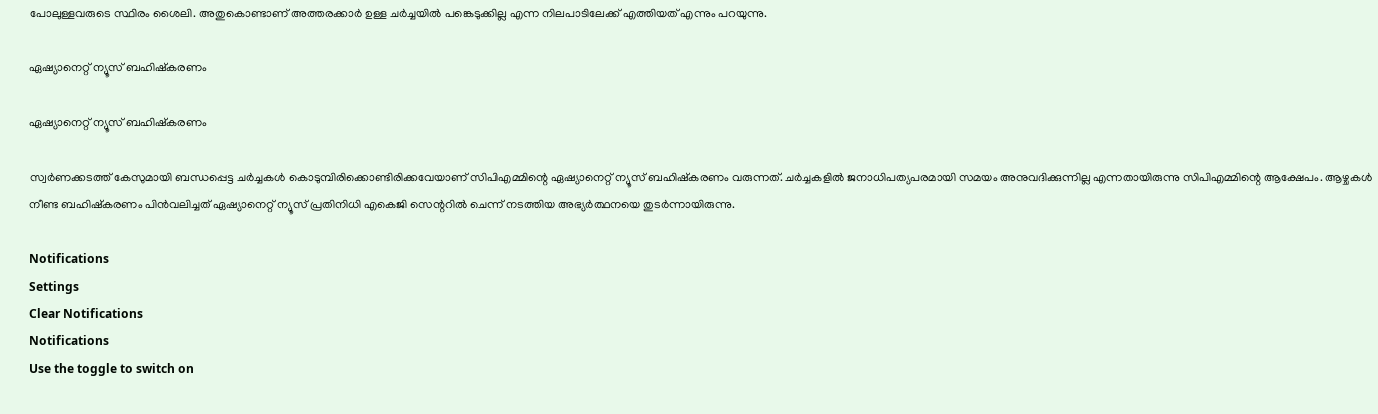പോലുള്ളവരുടെ സ്ഥിരം ശൈലി. അതുകൊണ്ടാണ് അത്തരക്കാര്‍ ഉള്ള ചര്‍ച്ചയില്‍ പങ്കെടുക്കില്ല എന്ന നിലപാടിലേക്ക് എത്തിയത് എന്നും പറയുന്നു.

ഏഷ്യാനെറ്റ് ന്യൂസ് ബഹിഷ്‌കരണം

ഏഷ്യാനെറ്റ് ന്യൂസ് ബഹിഷ്‌കരണം

സ്വര്‍ണക്കടത്ത് കേസുമായി ബന്ധപ്പെട്ട ചര്‍ച്ചകള്‍ കൊടുമ്പിരിക്കൊണ്ടിരിക്കവേയാണ് സിപിഎമ്മിന്റെ ഏഷ്യാനെറ്റ് ന്യൂസ് ബഹിഷ്‌കരണം വരുന്നത്. ചര്‍ച്ചകളില്‍ ജനാധിപത്യപരമായി സമയം അനുവദിക്കുന്നില്ല എന്നതായിരുന്നു സിപിഎമ്മിന്റെ ആക്ഷേപം. ആഴ്ചകള്‍ നീണ്ട ബഹിഷ്‌കരണം പിന്‍വലിച്ചത് ഏഷ്യാനെറ്റ് ന്യൂസ് പ്രതിനിധി എകെജി സെന്ററില്‍ ചെന്ന് നടത്തിയ അഭ്യര്‍ത്ഥനയെ തുടര്‍ന്നായിരുന്നു.

Notifications
Settings
Clear Notifications
Notifications
Use the toggle to switch on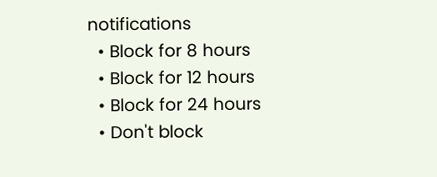notifications
  • Block for 8 hours
  • Block for 12 hours
  • Block for 24 hours
  • Don't block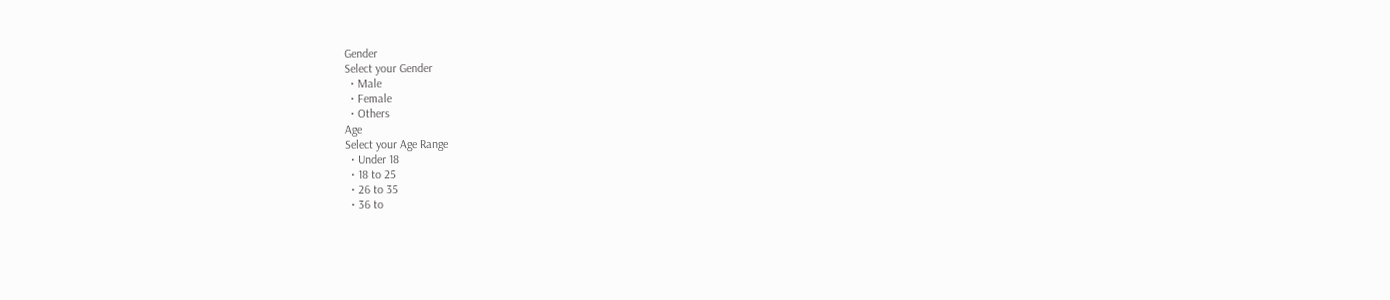Gender
Select your Gender
  • Male
  • Female
  • Others
Age
Select your Age Range
  • Under 18
  • 18 to 25
  • 26 to 35
  • 36 to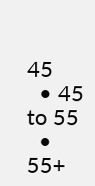45
  • 45 to 55
  • 55+